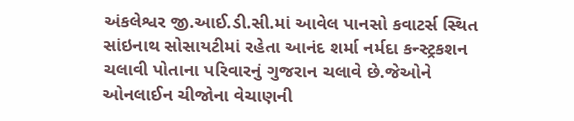અંકલેશ્વર જી.આઈ.ડી.સી.માં આવેલ પાનસો કવાટર્સ સ્થિત સાંઇનાથ સોસાયટીમાં રહેતા આનંદ શર્મા નર્મદા કન્સ્ટ્રકશન ચલાવી પોતાના પરિવારનું ગુજરાન ચલાવે છે.જેઓને ઓનલાઈન ચીજોના વેચાણની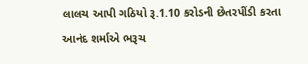લાલચ આપી ગઠિયો રૂ.1.10 કરોડની છેતરપીંડી કરતા આનંદ શર્માએ ભરૂચ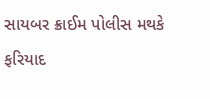સાયબર ક્રાઈમ પોલીસ મથકે ફરિયાદ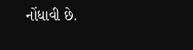નોંધાવી છે.